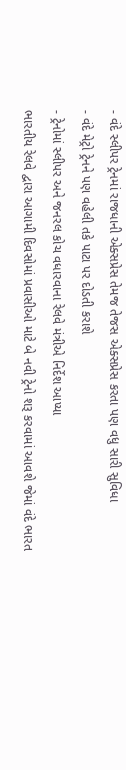- વંદે સ્લીપર ટ્રેનમાં રાજધાની એક્સપ્રેસ તેમજ તેજસ એક્સપ્રેસ કરતા પણ વધુ સારી સુવિધા
- વંદે મેટ્રો ટ્રેનને પણ વહેલી તકે પાટા પર દોડતી કરાશે
- ટ્રેનોમાં સ્લીપર અને જનરલ કોચ વધારવાના રેલવે મંત્રીએ નિર્દેશ આપ્યા
ભારતીય રેલવે દ્વારા આગામી દિવસોમાં પ્રવાસીઓ માટે બે નવી ટ્રેનો શરૂ કરવામાં આવશે જેમાં વંદે ભારત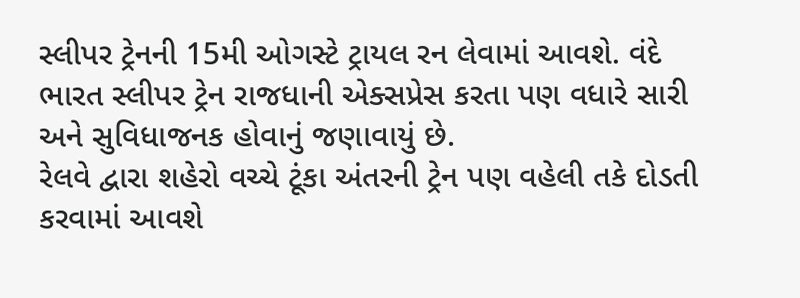સ્લીપર ટ્રેનની 15મી ઓગસ્ટે ટ્રાયલ રન લેવામાં આવશે. વંદે ભારત સ્લીપર ટ્રેન રાજધાની એક્સપ્રેસ કરતા પણ વધારે સારી અને સુવિધાજનક હોવાનું જણાવાયું છે.
રેલવે દ્વારા શહેરો વચ્ચે ટૂંકા અંતરની ટ્રેન પણ વહેલી તકે દોડતી કરવામાં આવશે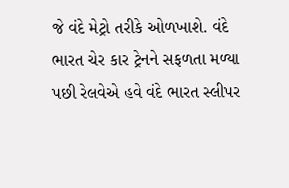જે વંદે મેટ્રો તરીકે ઓળખાશે. વંદે ભારત ચેર કાર ટ્રેનને સફળતા મળ્યા પછી રેલવેએ હવે વંદે ભારત સ્લીપર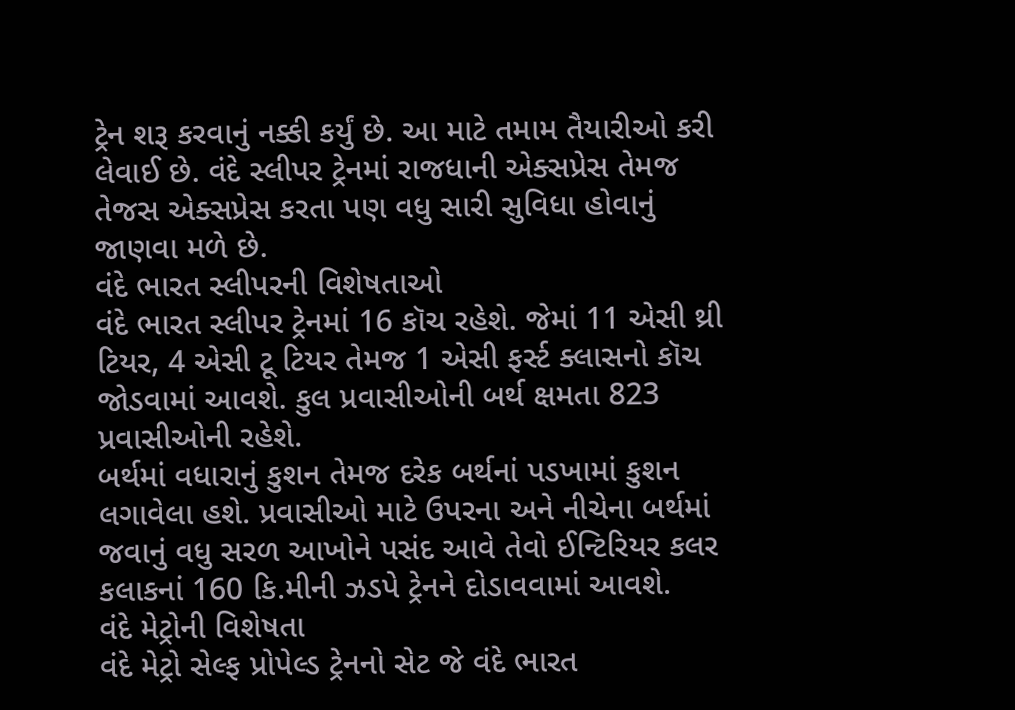ટ્રેન શરૂ કરવાનું નક્કી કર્યું છે. આ માટે તમામ તૈયારીઓ કરી લેવાઈ છે. વંદે સ્લીપર ટ્રેનમાં રાજધાની એક્સપ્રેસ તેમજ તેજસ એક્સપ્રેસ કરતા પણ વધુ સારી સુવિધા હોવાનું જાણવા મળે છે.
વંદે ભારત સ્લીપરની વિશેષતાઓ
વંદે ભારત સ્લીપર ટ્રેનમાં 16 કૉચ રહેશે. જેમાં 11 એસી થ્રી ટિયર, 4 એસી ટૂ ટિયર તેમજ 1 એસી ફર્સ્ટ ક્લાસનો કૉચ જોડવામાં આવશે. કુલ પ્રવાસીઓની બર્થ ક્ષમતા 823 પ્રવાસીઓની રહેશે.
બર્થમાં વધારાનું કુશન તેમજ દરેક બર્થનાં પડખામાં કુશન લગાવેલા હશે. પ્રવાસીઓ માટે ઉપરના અને નીચેના બર્થમાં જવાનું વધુ સરળ આખોને પસંદ આવે તેવો ઈન્ટિરિયર કલર કલાકનાં 160 કિ.મીની ઝડપે ટ્રેનને દોડાવવામાં આવશે.
વંદે મેટ્રોની વિશેષતા
વંદે મેટ્રો સેલ્ફ પ્રોપેલ્ડ ટ્રેનનો સેટ જે વંદે ભારત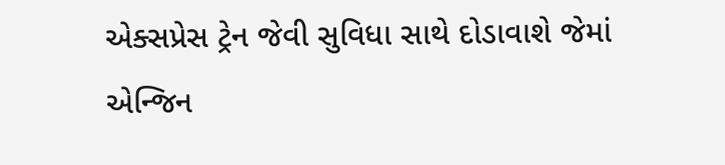એક્સપ્રેસ ટ્રેન જેવી સુવિધા સાથે દોડાવાશે જેમાં એન્જિન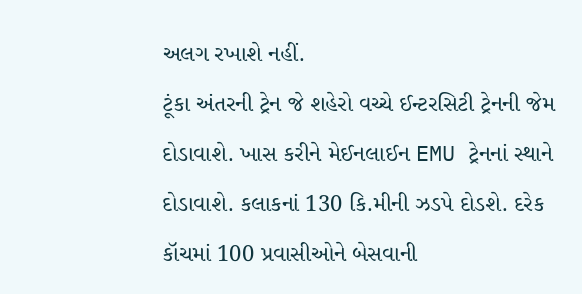અલગ રખાશે નહીં.
ટૂંકા અંતરની ટ્રેન જે શહેરો વચ્ચે ઈન્ટરસિટી ટ્રેનની જેમ દોડાવાશે. ખાસ કરીને મેઈનલાઈન EMU ટ્રેનનાં સ્થાને દોડાવાશે. કલાકનાં 130 કિ.મીની ઝડપે દોડશે. દરેક કૉચમાં 100 પ્રવાસીઓને બેસવાની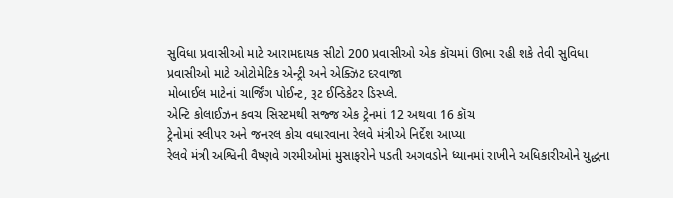સુવિધા પ્રવાસીઓ માટે આરામદાયક સીટો 200 પ્રવાસીઓ એક કૉચમાં ઊભા રહી શકે તેવી સુવિધા
પ્રવાસીઓ માટે ઓટોમેટિક એન્ટ્રી અને એક્ઝિટ દરવાજા
મોબાઈલ માટેનાં ચાર્જિંગ પોઈન્ટ, રૂટ ઈન્ડિકેટર ડિસ્પ્લે.
એન્ટિ કોલાઈઝન કવચ સિસ્ટમથી સજ્જ એક ટ્રેનમાં 12 અથવા 16 કૉચ
ટ્રેનોમાં સ્લીપર અને જનરલ કોચ વધારવાના રેલવે મંત્રીએ નિર્દેશ આપ્યા
રેલવે મંત્રી અશ્વિની વૈષ્ણવે ગરમીઓમાં મુસાફરોને પડતી અગવડોને ધ્યાનમાં રાખીને અધિકારીઓને યુદ્ધના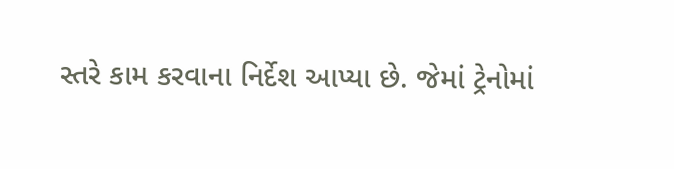સ્તરે કામ કરવાના નિર્દેશ આપ્યા છે. જેમાં ટ્રેનોમાં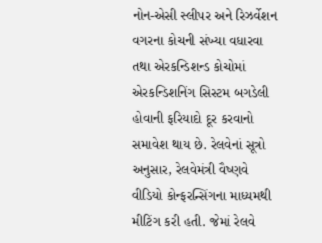નોન-એસી સ્લીપર અને રિઝર્વેશન વગરના કોચની સંખ્યા વધારવા તથા એરકન્ડિશન્ડ કોચોમાં એરકન્ડિશનિંગ સિસ્ટમ બગડેલી હોવાની ફરિયાદો દૂર કરવાનો સમાવેશ થાય છે. રેલવેનાં સૂત્રો અનુસાર, રેલવેમંત્રી વૈષ્ણવે વીડિયો કોન્ફરન્સિંગના માધ્યમથી મીટિંગ કરી હતી. જેમાં રેલવે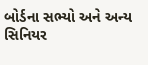બોર્ડના સભ્યો અને અન્ય સિનિયર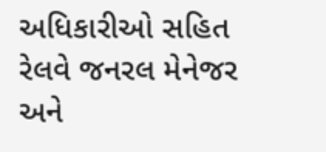અધિકારીઓ સહિત રેલવે જનરલ મેનેજર અને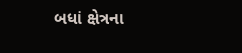બધાં ક્ષેત્રના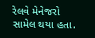રેલવે મેનેજરો સામેલ થયા હતા.